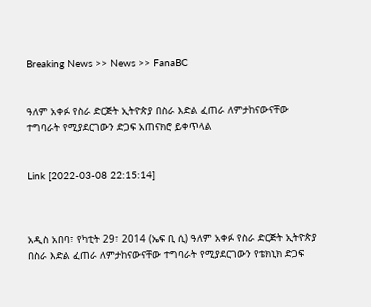Breaking News >> News >> FanaBC


ዓለም አቀፉ የስራ ድርጅት ኢትዮጵያ በስራ እድል ፈጠራ ለምታከናውናቸው ተግባራት የሚያደርገውን ድጋፍ አጠናክሮ ይቀጥላል


Link [2022-03-08 22:15:14]



አዲስ አበባ፣ የካቲት 29፣ 2014 (ኤፍ ቢ ሲ) ዓለም አቀፉ የስራ ድርጅት ኢትዮጵያ በስራ እድል ፈጠራ ለምታከናውናቸው ተግባራት የሚያደርገውን የቴክኒክ ድጋፍ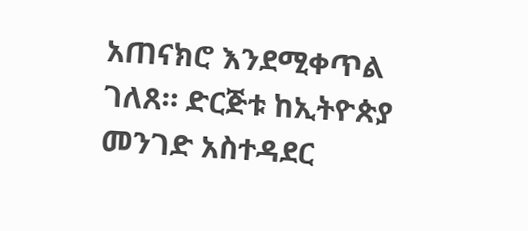አጠናክሮ እንደሚቀጥል ገለጸ። ድርጅቱ ከኢትዮጵያ መንገድ አስተዳደር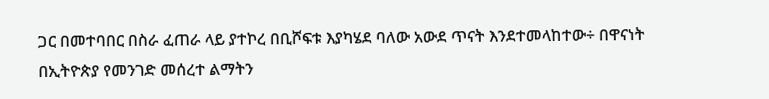ጋር በመተባበር በስራ ፈጠራ ላይ ያተኮረ በቢሾፍቱ እያካሄደ ባለው አውደ ጥናት እንደተመላከተው÷ በዋናነት በኢትዮጵያ የመንገድ መሰረተ ልማትን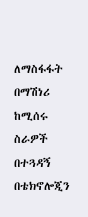ለማስፋፋት በማሽነሪ ከሚሰሩ ስራዎች በተጓዳኝ በቴክኖሎጂን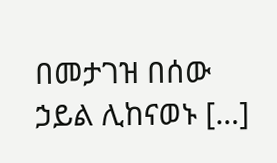በመታገዝ በሰው ኃይል ሊከናወኑ […]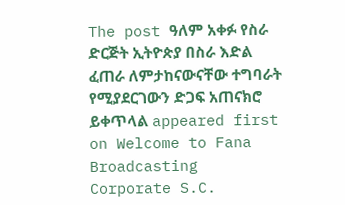The post ዓለም አቀፉ የስራ ድርጅት ኢትዮጵያ በስራ እድል ፈጠራ ለምታከናውናቸው ተግባራት የሚያደርገውን ድጋፍ አጠናክሮ ይቀጥላል appeared first on Welcome to Fana Broadcasting Corporate S.C.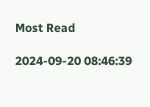Most Read

2024-09-20 08:46:39